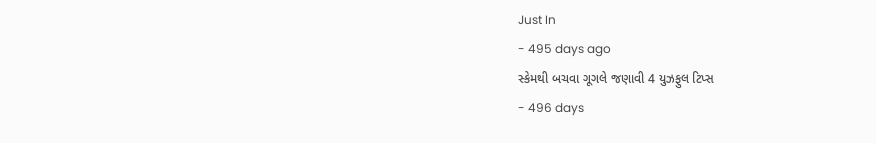Just In
- 495 days ago
સ્કેમથી બચવા ગૂગલે જણાવી 4 યુઝફુલ ટિપ્સ
- 496 days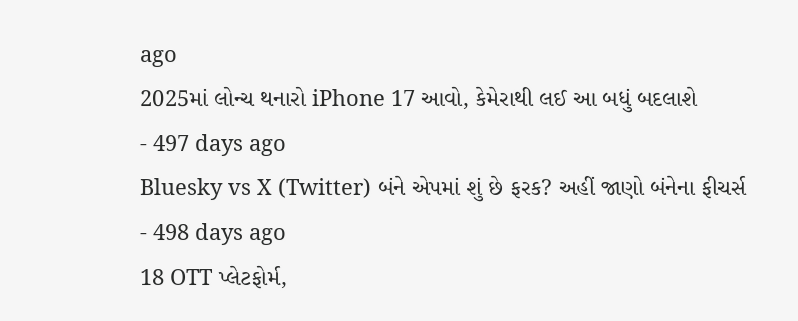ago
2025માં લોન્ચ થનારો iPhone 17 આવો, કેમેરાથી લઈ આ બધું બદલાશે
- 497 days ago
Bluesky vs X (Twitter) બંને એપમાં શું છે ફરક? અહીં જાણો બંનેના ફીચર્સ
- 498 days ago
18 OTT પ્લેટફોર્મ,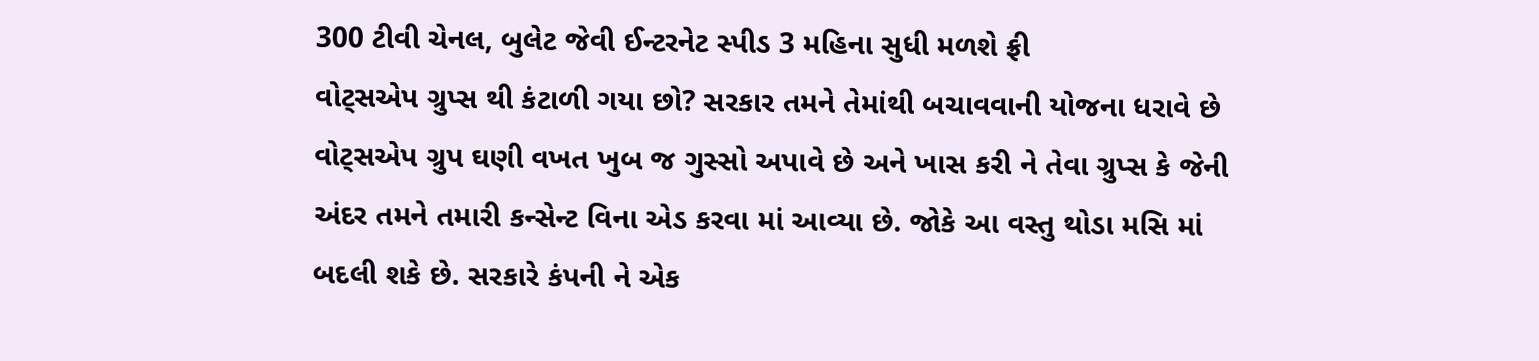300 ટીવી ચેનલ, બુલેટ જેવી ઈન્ટરનેટ સ્પીડ 3 મહિના સુધી મળશે ફ્રી
વોટ્સએપ ગ્રુપ્સ થી કંટાળી ગયા છો? સરકાર તમને તેમાંથી બચાવવાની યોજના ધરાવે છે
વોટ્સએપ ગ્રુપ ઘણી વખત ખુબ જ ગુસ્સો અપાવે છે અને ખાસ કરી ને તેવા ગ્રુપ્સ કે જેની અંદર તમને તમારી કન્સેન્ટ વિના એડ કરવા માં આવ્યા છે. જોકે આ વસ્તુ થોડા મસિ માં બદલી શકે છે. સરકારે કંપની ને એક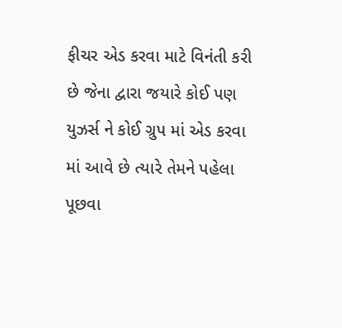ફીચર એડ કરવા માટે વિનંતી કરી છે જેના દ્વારા જયારે કોઈ પણ યુઝર્સ ને કોઈ ગ્રુપ માં એડ કરવા માં આવે છે ત્યારે તેમને પહેલા પૂછવા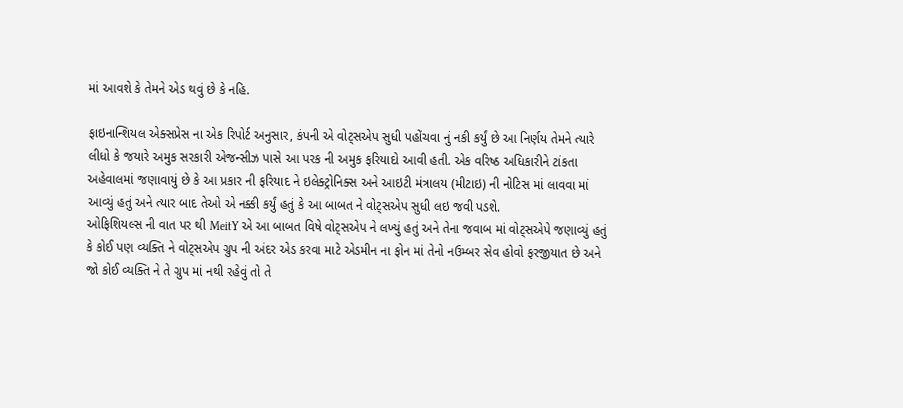માં આવશે કે તેમને એડ થવું છે કે નહિ.

ફાઇનાન્શિયલ એક્સપ્રેસ ના એક રિપોર્ટ અનુસાર, કંપની એ વોટ્સએપ સુધી પહોંચવા નું નકી કર્યું છે આ નિર્ણય તેમને ત્યારે લીધો કે જયારે અમુક સરકારી એજન્સીઝ પાસે આ પરક ની અમુક ફરિયાદો આવી હતી. એક વરિષ્ઠ અધિકારીને ટાંકતા અહેવાલમાં જણાવાયું છે કે આ પ્રકાર ની ફરિયાદ ને ઇલેક્ટ્રોનિક્સ અને આઇટી મંત્રાલય (મીટાઇ) ની નોટિસ માં લાવવા માં આવ્યું હતું અને ત્યાર બાદ તેઓ એ નક્કી કર્યું હતું કે આ બાબત ને વોટ્સએપ સુધી લઇ જવી પડશે.
ઓફિશિયલ્સ ની વાત પર થી MeitY એ આ બાબત વિષે વોટ્સએપ ને લખ્યું હતું અને તેના જવાબ માં વોટ્સએપે જણાવ્યું હતું કે કોઈ પણ વ્યક્તિ ને વોટ્સએપ ગ્રુપ ની અંદર એડ કરવા માટે એડમીન ના ફોન માં તેનો નઉમ્બર સેવ હોવો ફરજીયાત છે અને જો કોઈ વ્યક્તિ ને તે ગ્રુપ માં નથી રહેવું તો તે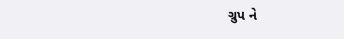ગ્રુપ ને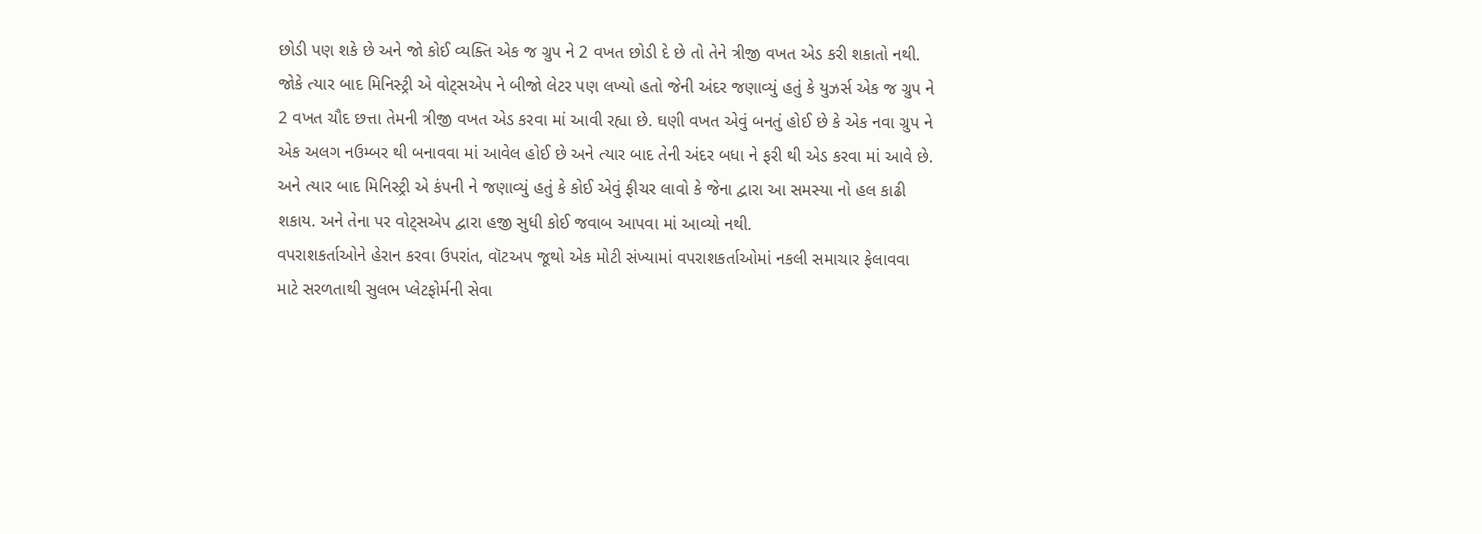છોડી પણ શકે છે અને જો કોઈ વ્યક્તિ એક જ ગ્રુપ ને 2 વખત છોડી દે છે તો તેને ત્રીજી વખત એડ કરી શકાતો નથી.
જોકે ત્યાર બાદ મિનિસ્ટ્રી એ વોટ્સએપ ને બીજો લેટર પણ લખ્યો હતો જેની અંદર જણાવ્યું હતું કે યુઝર્સ એક જ ગ્રુપ ને 2 વખત ચૌદ છત્તા તેમની ત્રીજી વખત એડ કરવા માં આવી રહ્યા છે. ઘણી વખત એવું બનતું હોઈ છે કે એક નવા ગ્રુપ ને એક અલગ નઉમ્બર થી બનાવવા માં આવેલ હોઈ છે અને ત્યાર બાદ તેની અંદર બધા ને ફરી થી એડ કરવા માં આવે છે. અને ત્યાર બાદ મિનિસ્ટ્રી એ કંપની ને જણાવ્યું હતું કે કોઈ એવું ફીચર લાવો કે જેના દ્વારા આ સમસ્યા નો હલ કાઢી શકાય. અને તેના પર વોટ્સએપ દ્વારા હજી સુધી કોઈ જવાબ આપવા માં આવ્યો નથી.
વપરાશકર્તાઓને હેરાન કરવા ઉપરાંત, વૉટઅપ જૂથો એક મોટી સંખ્યામાં વપરાશકર્તાઓમાં નકલી સમાચાર ફેલાવવા માટે સરળતાથી સુલભ પ્લેટફોર્મની સેવા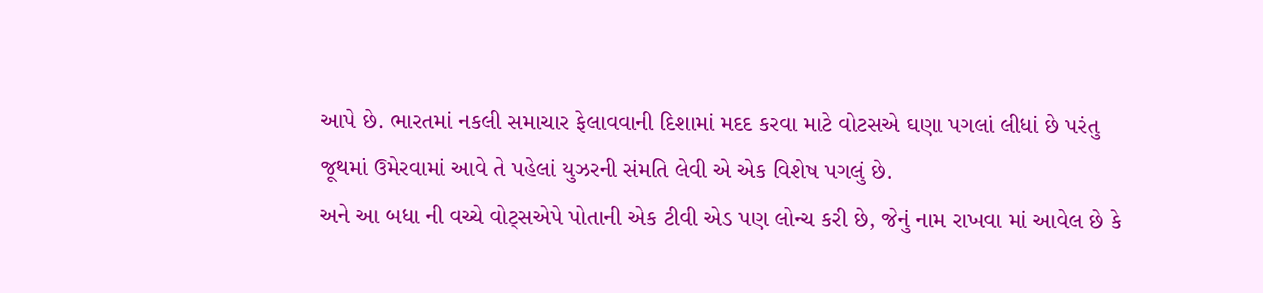આપે છે. ભારતમાં નકલી સમાચાર ફેલાવવાની દિશામાં મદદ કરવા માટે વોટસએ ઘણા પગલાં લીધાં છે પરંતુ જૂથમાં ઉમેરવામાં આવે તે પહેલાં યુઝરની સંમતિ લેવી એ એક વિશેષ પગલું છે.
અને આ બધા ની વચ્ચે વોટ્સએપે પોતાની એક ટીવી એડ પણ લોન્ચ કરી છે, જેનું નામ રાખવા માં આવેલ છે કે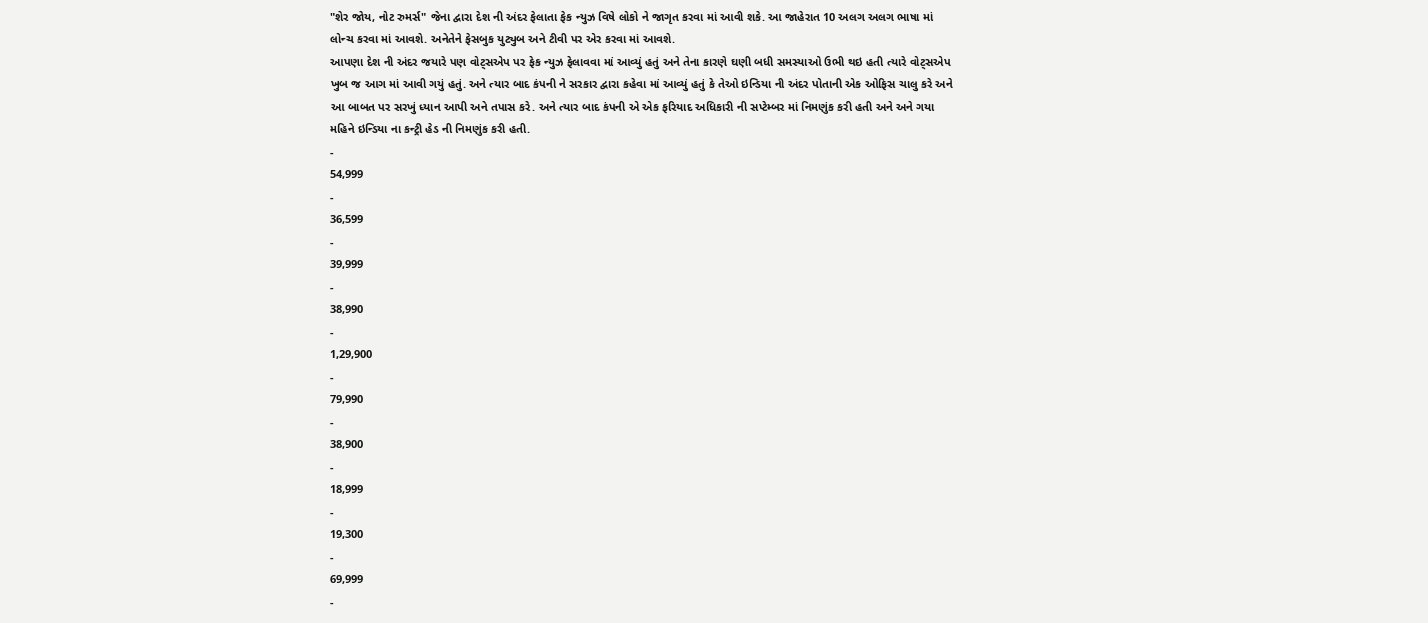"શેર જોય, નોટ રુમર્સ" જેના દ્વારા દેશ ની અંદર ફેલાતા ફેક ન્યુઝ વિષે લોકો ને જાગૃત કરવા માં આવી શકે. આ જાહેરાત 10 અલગ અલગ ભાષા માં લોન્ચ કરવા માં આવશે. અનેતેને ફેસબુક યુટ્યુબ અને ટીવી પર એર કરવા માં આવશે.
આપણા દેશ ની અંદર જયારે પણ વોટ્સએપ પર ફેક ન્યુઝ ફેલાવવા માં આવ્યું હતું અને તેના કારણે ઘણી બધી સમસ્યાઓ ઉભી થઇ હતી ત્યારે વોટ્સએપ ખુબ જ આગ માં આવી ગયું હતું. અને ત્યાર બાદ કંપની ને સરકાર દ્વારા કહેવા માં આવ્યું હતું કે તેઓ ઇન્ડિયા ની અંદર પોતાની એક ઓફિસ ચાલુ કરે અને આ બાબત પર સરખું ધ્યાન આપી અને તપાસ કરે. અને ત્યાર બાદ કંપની એ એક ફરિયાદ અધિકારી ની સપ્ટેમ્બર માં નિમણુંક કરી હતી અને અને ગયા મહિને ઇન્ડિયા ના કન્ટ્રી હેડ ની નિમણુંક કરી હતી.
-
54,999
-
36,599
-
39,999
-
38,990
-
1,29,900
-
79,990
-
38,900
-
18,999
-
19,300
-
69,999
-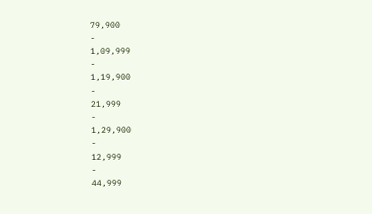79,900
-
1,09,999
-
1,19,900
-
21,999
-
1,29,900
-
12,999
-
44,999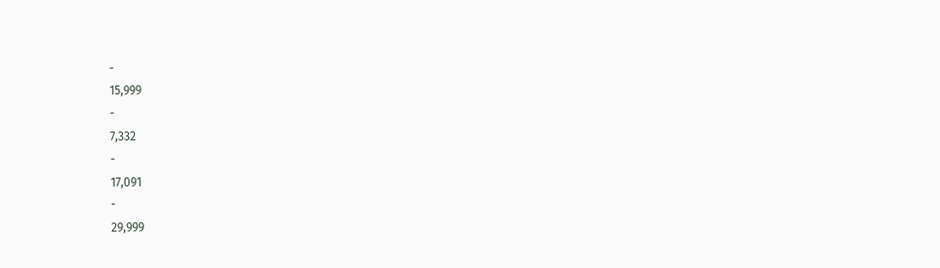-
15,999
-
7,332
-
17,091
-
29,999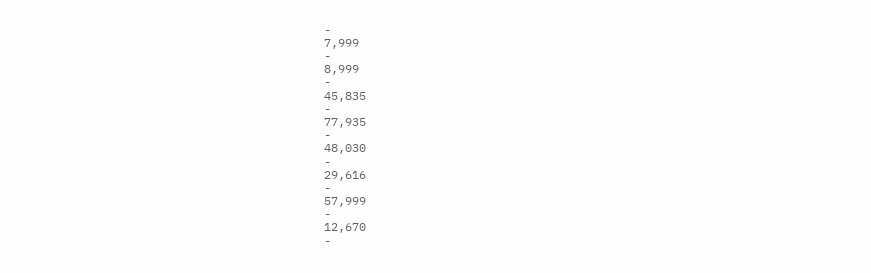-
7,999
-
8,999
-
45,835
-
77,935
-
48,030
-
29,616
-
57,999
-
12,670
-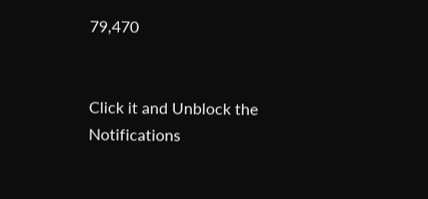79,470


Click it and Unblock the Notifications